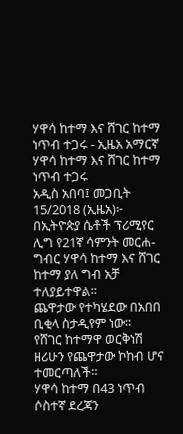ሃዋሳ ከተማ እና ሸገር ከተማ ነጥብ ተጋሩ - ኢዜአ አማርኛ
ሃዋሳ ከተማ እና ሸገር ከተማ ነጥብ ተጋሩ
አዲስ አበባ፤ መጋቢት 15/2018 (ኢዜአ)፦ በኢትዮጵያ ሴቶች ፕሪሚየር ሊግ የ21ኛ ሳምንት መርሐ-ግብር ሃዋሳ ከተማ እና ሸገር ከተማ ያለ ግብ አቻ ተለያይተዋል።
ጨዋታው የተካሄደው በአበበ ቢቂላ ስታዲየም ነው።
የሸገር ከተማዋ ወርቅነሽ ዘሪሁን የጨዋታው ኮከብ ሆና ተመርጣለች።
ሃዋሳ ከተማ በ43 ነጥብ ሶስተኛ ደረጃን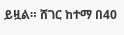ይዟል። ሸገር ከተማ በ40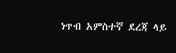ነጥብ አምስተኛ ደረጃ ላይ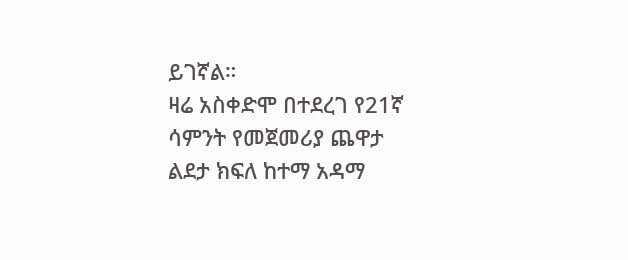ይገኛል።
ዛሬ አስቀድሞ በተደረገ የ21ኛ ሳምንት የመጀመሪያ ጨዋታ ልደታ ክፍለ ከተማ አዳማ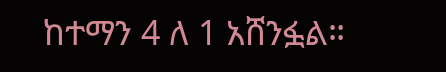ከተማን 4 ለ 1 አሸንፏል።